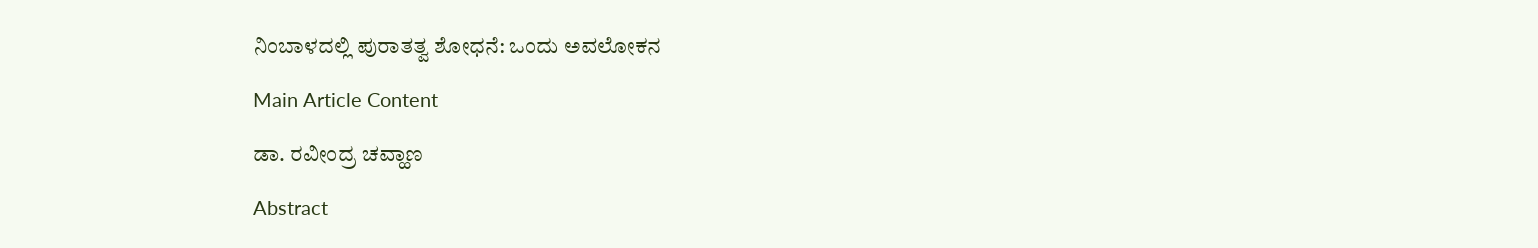ನಿಂಬಾಳದಲ್ಲಿ ಪುರಾತತ್ವ ಶೋಧನೆ: ಒಂದು ಅವಲೋಕನ

Main Article Content

ಡಾ. ರವೀಂದ್ರ ಚವ್ಹಾಣ

Abstract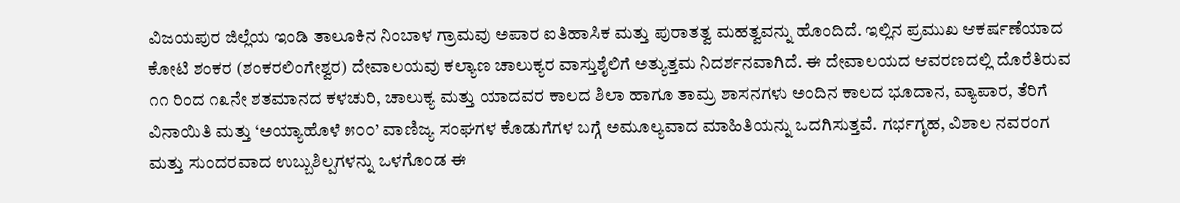ವಿಜಯಪುರ ಜಿಲ್ಲೆಯ ಇಂಡಿ ತಾಲೂಕಿನ ನಿಂಬಾಳ ಗ್ರಾಮವು ಅಪಾರ ಐತಿಹಾಸಿಕ ಮತ್ತು ಪುರಾತತ್ವ ಮಹತ್ವವನ್ನು ಹೊಂದಿದೆ. ಇಲ್ಲಿನ ಪ್ರಮುಖ ಆಕರ್ಷಣೆಯಾದ ಕೋಟಿ ಶಂಕರ (ಶಂಕರಲಿಂಗೇಶ್ವರ) ದೇವಾಲಯವು ಕಲ್ಯಾಣ ಚಾಲುಕ್ಯರ ವಾಸ್ತುಶೈಲಿಗೆ ಅತ್ಯುತ್ತಮ ನಿದರ್ಶನವಾಗಿದೆ. ಈ ದೇವಾಲಯದ ಆವರಣದಲ್ಲಿ ದೊರೆತಿರುವ ೧೧ ರಿಂದ ೧೩ನೇ ಶತಮಾನದ ಕಳಚುರಿ, ಚಾಲುಕ್ಯ ಮತ್ತು ಯಾದವರ ಕಾಲದ ಶಿಲಾ ಹಾಗೂ ತಾಮ್ರ ಶಾಸನಗಳು ಅಂದಿನ ಕಾಲದ ಭೂದಾನ, ವ್ಯಾಪಾರ, ತೆರಿಗೆ ವಿನಾಯಿತಿ ಮತ್ತು ‘ಅಯ್ಯಾಹೊಳೆ ೫೦೦’ ವಾಣಿಜ್ಯ ಸಂಘಗಳ ಕೊಡುಗೆಗಳ ಬಗ್ಗೆ ಅಮೂಲ್ಯವಾದ ಮಾಹಿತಿಯನ್ನು ಒದಗಿಸುತ್ತವೆ. ಗರ್ಭಗೃಹ, ವಿಶಾಲ ನವರಂಗ ಮತ್ತು ಸುಂದರವಾದ ಉಬ್ಬುಶಿಲ್ಪಗಳನ್ನು ಒಳಗೊಂಡ ಈ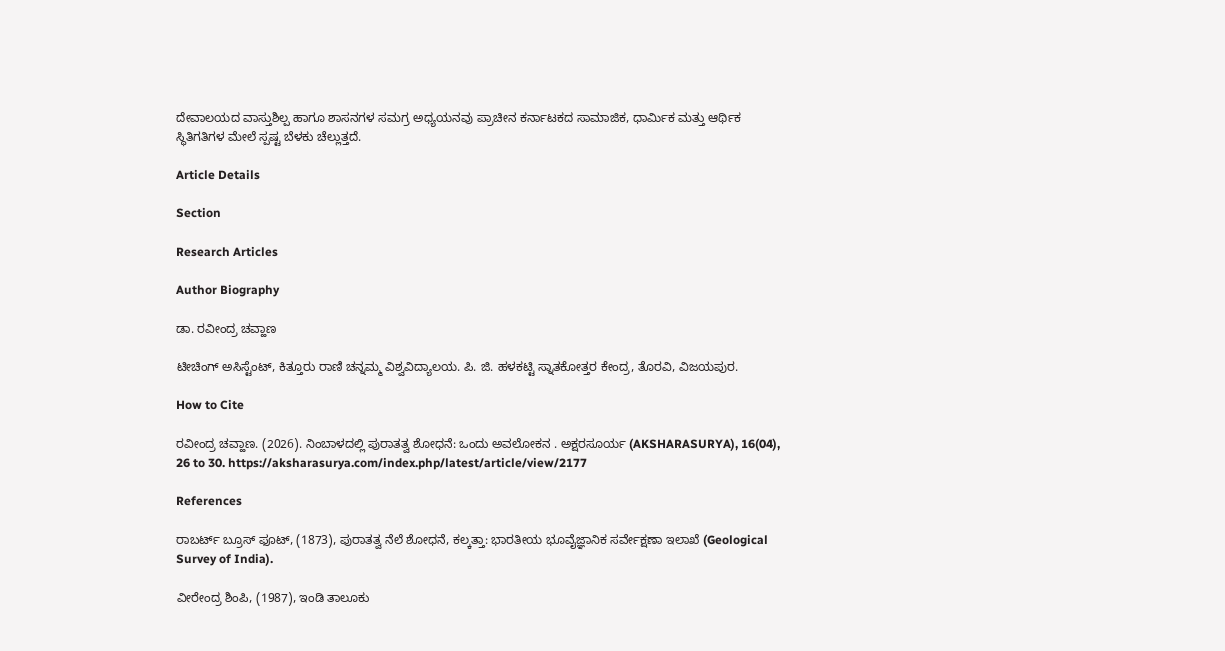ದೇವಾಲಯದ ವಾಸ್ತುಶಿಲ್ಪ ಹಾಗೂ ಶಾಸನಗಳ ಸಮಗ್ರ ಅಧ್ಯಯನವು ಪ್ರಾಚೀನ ಕರ್ನಾಟಕದ ಸಾಮಾಜಿಕ, ಧಾರ್ಮಿಕ ಮತ್ತು ಆರ್ಥಿಕ ಸ್ಥಿತಿಗತಿಗಳ ಮೇಲೆ ಸ್ಪಷ್ಟ ಬೆಳಕು ಚೆಲ್ಲುತ್ತದೆ.

Article Details

Section

Research Articles

Author Biography

ಡಾ. ರವೀಂದ್ರ ಚವ್ಹಾಣ

ಟೀಚಿಂಗ್ ಅಸಿಸ್ಟೆಂಟ್, ಕಿತ್ತೂರು ರಾಣಿ ಚನ್ನಮ್ಮ ವಿಶ್ವವಿದ್ಯಾಲಯ. ಪಿ. ಜಿ. ಹಳಕಟ್ಟಿ ಸ್ನಾತಕೋತ್ತರ ಕೇಂದ್ರ, ತೊರವಿ, ವಿಜಯಪುರ.

How to Cite

ರವೀಂದ್ರ ಚವ್ಹಾಣ. (2026). ನಿಂಬಾಳದಲ್ಲಿ ಪುರಾತತ್ವ ಶೋಧನೆ: ಒಂದು ಅವಲೋಕನ . ಅಕ್ಷರಸೂರ್ಯ (AKSHARASURYA), 16(04), 26 to 30. https://aksharasurya.com/index.php/latest/article/view/2177

References

ರಾಬರ್ಟ್ ಬ್ರೂಸ್ ಫೂಟ್, (1873), ಪುರಾತತ್ವ ನೆಲೆ ಶೋಧನೆ, ಕಲ್ಕತ್ತಾ: ಭಾರತೀಯ ಭೂವೈಜ್ಞಾನಿಕ ಸರ್ವೇಕ್ಷಣಾ ಇಲಾಖೆ (Geological Survey of India).

ವೀರೇಂದ್ರ ಶಿಂಪಿ, (1987), ಇಂಡಿ ತಾಲೂಕು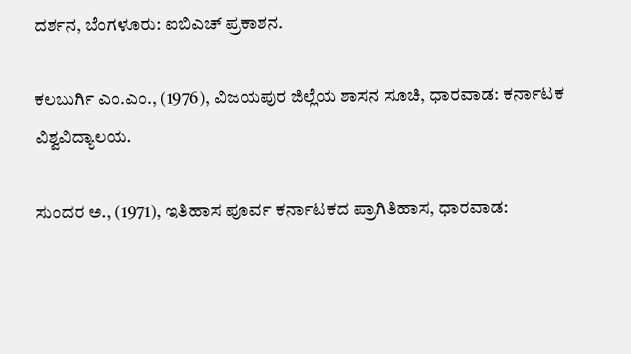ದರ್ಶನ, ಬೆಂಗಳೂರು: ಐಬಿಎಚ್ ಪ್ರಕಾಶನ.

ಕಲಬುರ್ಗಿ ಎಂ.ಎಂ., (1976), ವಿಜಯಪುರ ಜಿಲ್ಲೆಯ ಶಾಸನ ಸೂಚಿ, ಧಾರವಾಡ: ಕರ್ನಾಟಕ ವಿಶ್ವವಿದ್ಯಾಲಯ.

ಸುಂದರ ಅ., (1971), ಇತಿಹಾಸ ಪೂರ್ವ ಕರ್ನಾಟಕದ ಪ್ರಾಗಿತಿಹಾಸ, ಧಾರವಾಡ: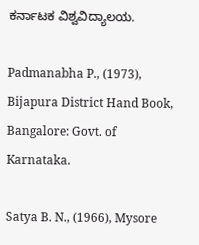ಕರ್ನಾಟಕ ವಿಶ್ವವಿದ್ಯಾಲಯ.

Padmanabha P., (1973), Bijapura District Hand Book, Bangalore: Govt. of Karnataka.

Satya B. N., (1966), Mysore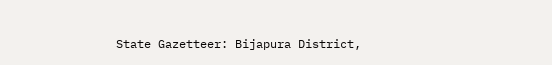State Gazetteer: Bijapura District,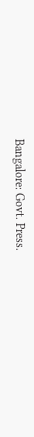Bangalore: Govt. Press.